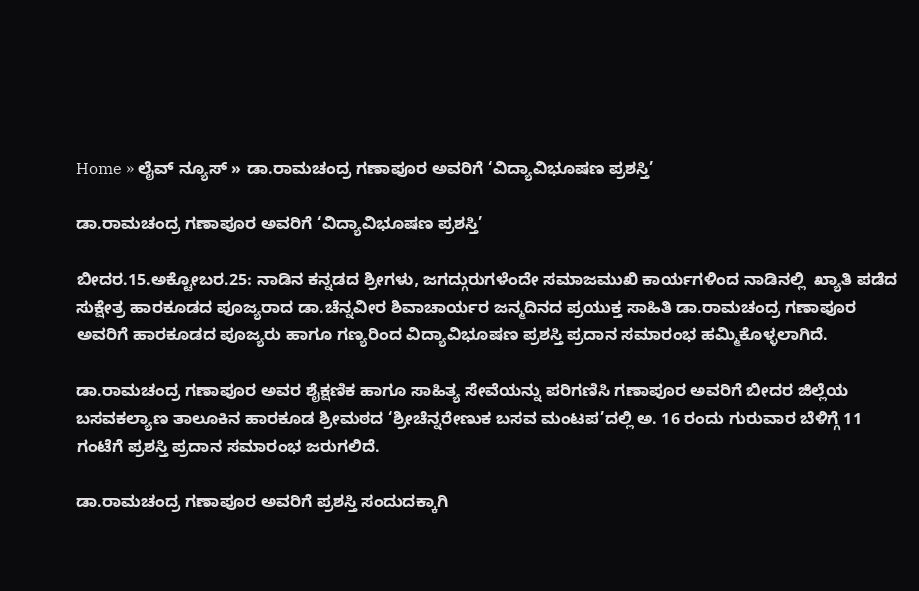Home » ಲೈವ್ ನ್ಯೂಸ್ » ಡಾ.ರಾಮಚಂದ್ರ ಗಣಾಪೂರ ಅವರಿಗೆ ‘ವಿದ್ಯಾವಿಭೂಷಣ ಪ್ರಶಸ್ತಿ’

ಡಾ.ರಾಮಚಂದ್ರ ಗಣಾಪೂರ ಅವರಿಗೆ ‘ವಿದ್ಯಾವಿಭೂಷಣ ಪ್ರಶಸ್ತಿ’

ಬೀದರ.15.ಅಕ್ಟೋಬರ.25: ನಾಡಿನ ಕನ್ನಡದ ಶ್ರೀಗಳು, ಜಗದ್ಗುರುಗಳೆಂದೇ ಸಮಾಜಮುಖಿ ಕಾರ್ಯಗಳಿಂದ ನಾಡಿನಲ್ಲಿ  ಖ್ಯಾತಿ ಪಡೆದ ಸುಕ್ಷೇತ್ರ ಹಾರಕೂಡದ ಪೂಜ್ಯರಾದ ಡಾ.ಚೆನ್ನವೀರ ಶಿವಾಚಾರ್ಯರ ಜನ್ಮದಿನದ ಪ್ರಯುಕ್ತ ಸಾಹಿತಿ ಡಾ.ರಾಮಚಂದ್ರ ಗಣಾಪೂರ ಅವರಿಗೆ ಹಾರಕೂಡದ ಪೂಜ್ಯರು ಹಾಗೂ ಗಣ್ಯರಿಂದ ವಿದ್ಯಾವಿಭೂಷಣ ಪ್ರಶಸ್ತಿ ಪ್ರದಾನ ಸಮಾರಂಭ ಹಮ್ಮಿಕೊಳ್ಳಲಾಗಿದೆ.

ಡಾ.ರಾಮಚಂದ್ರ ಗಣಾಪೂರ ಅವರ ಶೈಕ್ಷಣಿಕ ಹಾಗೂ ಸಾಹಿತ್ಯ ಸೇವೆಯನ್ನು ಪರಿಗಣಿಸಿ ಗಣಾಪೂರ ಅವರಿಗೆ ಬೀದರ ಜಿಲ್ಲೆಯ ಬಸವಕಲ್ಯಾಣ ತಾಲೂಕಿನ ಹಾರಕೂಡ ಶ್ರೀಮಠದ ‘ಶ್ರೀಚೆನ್ನರೇಣುಕ ಬಸವ ಮಂಟಪ’ದಲ್ಲಿ ಅ. 16 ರಂದು ಗುರುವಾರ ಬೆಳಿಗ್ಗೆ 11 ಗಂಟೆಗೆ ಪ್ರಶಸ್ತಿ ಪ್ರದಾನ ಸಮಾರಂಭ ಜರುಗಲಿದೆ.

ಡಾ.ರಾಮಚಂದ್ರ ಗಣಾಪೂರ ಅವರಿಗೆ ಪ್ರಶಸ್ತಿ ಸಂದುದಕ್ಕಾಗಿ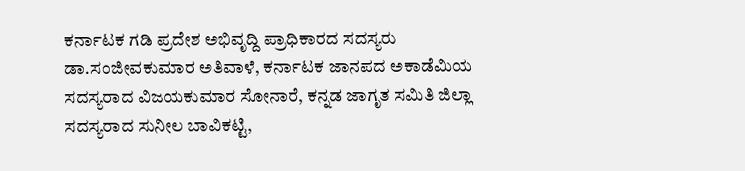ಕರ್ನಾಟಕ ಗಡಿ ಪ್ರದೇಶ ಅಭಿವೃದ್ದಿ ಪ್ರಾಧಿಕಾರದ ಸದಸ್ಯರು ಡಾ.ಸಂಜೀವಕುಮಾರ ಅತಿವಾಳೆ, ಕರ್ನಾಟಕ ಜಾನಪದ ಅಕಾಡೆಮಿಯ ಸದಸ್ಯರಾದ ವಿಜಯಕುಮಾರ ಸೋನಾರೆ, ಕನ್ನಡ ಜಾಗೃತ ಸಮಿತಿ ಜಿಲ್ಲಾ ಸದಸ್ಯರಾದ ಸುನೀಲ ಬಾವಿಕಟ್ಟಿ,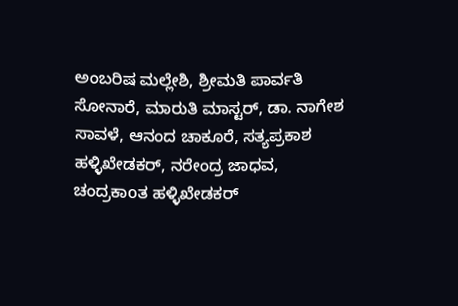ಅಂಬರಿಷ ಮಲ್ಲೇಶಿ, ಶ್ರೀಮತಿ ಪಾರ್ವತಿ ಸೋನಾರೆ, ಮಾರುತಿ ಮಾಸ್ಟರ್, ಡಾ. ನಾಗೇಶ ಸಾವಳೆ, ಆನಂದ ಚಾಕೂರೆ, ಸತ್ಯಪ್ರಕಾಶ ಹಳ್ಳಿಖೇಡಕರ್, ನರೇಂದ್ರ ಜಾಧವ, ಚಂದ್ರಕಾoತ ಹಳ್ಳಿಖೇಡಕರ್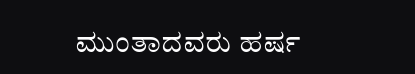ಮುಂತಾದವರು ಹರ್ಷ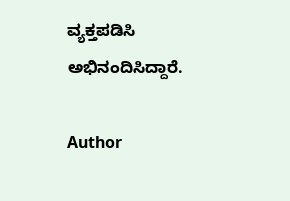ವ್ಯಕ್ತಪಡಿಸಿ ಅಭಿನಂದಿಸಿದ್ದಾರೆ.

Author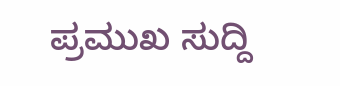ಪ್ರಮುಖ ಸುದ್ದಿ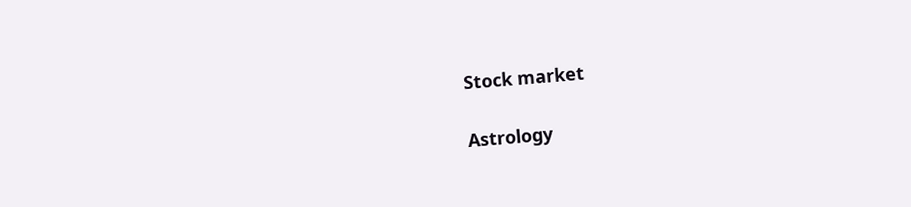Stock market

Astrology